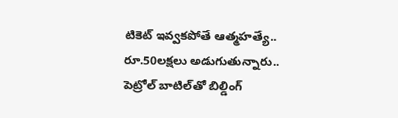టికెట్ ఇవ్వకపోతే ఆత్మహత్యే.. రూ.50లక్షలు అడుగుతున్నారు.. పెట్రోల్ బాటిల్‌తో బిల్డింగ్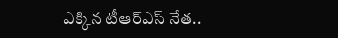ఎక్కిన టీఆర్ఎస్ నేత..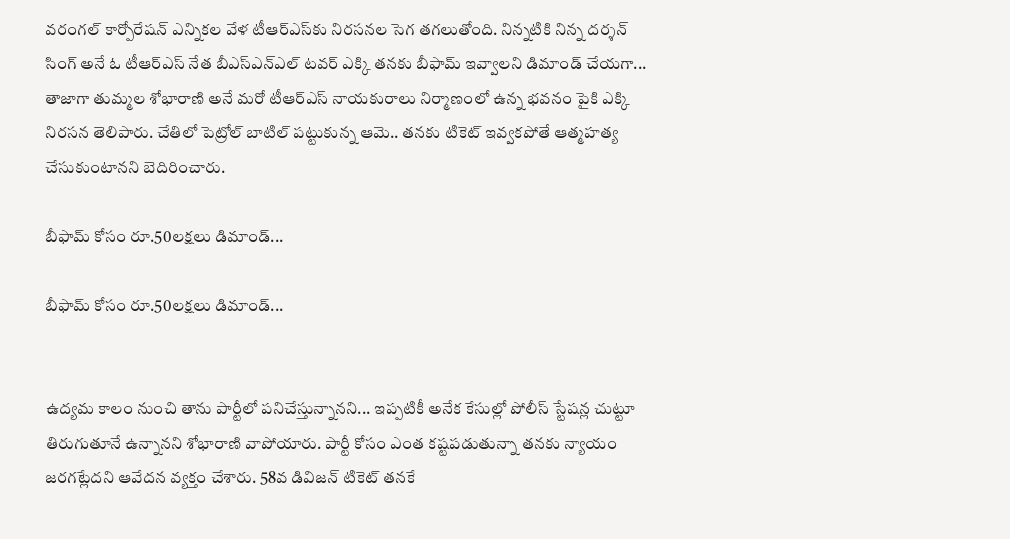వరంగల్ కార్పోరేషన్ ఎన్నికల వేళ టీఆర్ఎస్‌కు నిరసనల సెగ తగలుతోంది. నిన్నటికి నిన్న దర్శన్ సింగ్ అనే ఓ టీఆర్ఎస్ నేత బీఎస్ఎన్ఎల్ టవర్ ఎక్కి తనకు బీఫామ్ ఇవ్వాలని డిమాండ్ చేయగా... తాజాగా తుమ్మల శోభారాణి అనే మరో టీఆర్ఎస్ నాయకురాలు నిర్మాణంలో ఉన్న భవనం పైకి ఎక్కి నిరసన తెలిపారు. చేతిలో పెట్రోల్ బాటిల్ పట్టుకున్న ఆమె.. తనకు టికెట్ ఇవ్వకపోతే ఆత్మహత్య చేసుకుంటానని బెదిరించారు.

బీఫామ్ కోసం రూ.50లక్షలు డిమాండ్...

బీఫామ్ కోసం రూ.50లక్షలు డిమాండ్...


ఉద్యమ కాలం నుంచి తాను పార్టీలో పనిచేస్తున్నానని... ఇప్పటికీ అనేక కేసుల్లో పోలీస్ స్టేషన్ల చుట్టూ తిరుగుతూనే ఉన్నానని శోభారాణి వాపోయారు. పార్టీ కోసం ఎంత కష్టపడుతున్నా తనకు న్యాయం జరగట్లేదని ఆవేదన వ్యక్తం చేశారు. 58వ డివిజన్ టికెట్ తనకే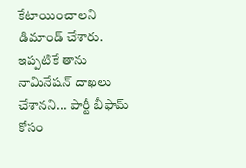కేటాయించాలని డిమాండ్ చేశారు. ఇప్పటికే తాను నామినేషన్ దాఖలు చేశానని... పార్టీ బీఫామ్ కోసం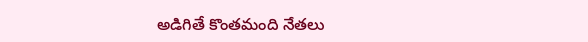అడిగితే కొంతమంది నేతలు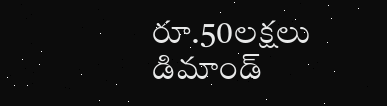రూ.50లక్షలు డిమాండ్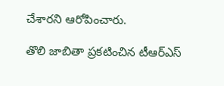చేశారని ఆరోపించారు.

తొలి జాబితా ప్రకటించిన టీఆర్ఎస్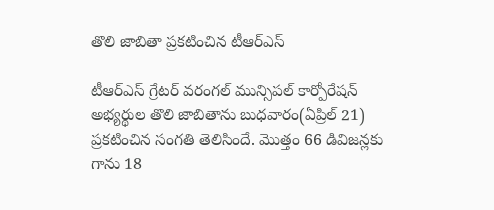తొలి జాబితా ప్రకటించిన టీఆర్ఎస్

టీఆర్ఎస్ గ్రేటర్ వరంగల్ మున్సిపల్ కార్పోరేషన్ అభ్యర్థుల తొలి జాబితాను బుధవారం(ఏప్రిల్ 21) ప్రకటించిన సంగతి తెలిసిందే. మొత్తం 66 డివిజన్లకు గాను 18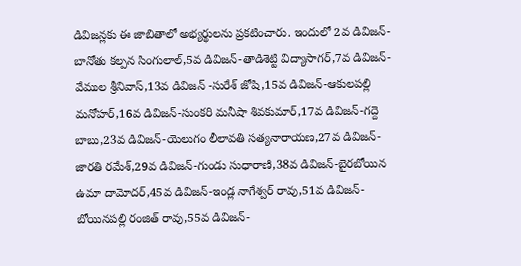డివిజన్లకు ఈ జాబితాలో అభ్యర్థులను ప్రకటించారు. ఇందులో 2వ డివిజ‌న్-బానోతు క‌ల్ప‌న సింగులాల్,5వ డివిజ‌న్-తాడిశెట్టి విద్యాసాగ‌ర్,7వ డివిజ‌న్-వేముల శ్రీనివాస్,13వ డివిజ‌న్ -సురేశ్ జోషి,15వ డివిజ‌న్-ఆకుల‌ప‌ల్లి మ‌నోహ‌ర్,16వ డివిజ‌న్-సుంక‌రి మ‌నీషా శివ‌కుమార్,17వ డివిజ‌న్-గ‌ద్దె బాబు,23వ డివిజ‌న్-యెలుగం లీలావ‌తి స‌త్య‌నారాయ‌ణ,27వ డివిజ‌న్-జార‌తి ర‌మేశ్,29వ డివిజ‌న్-గుండు సుధారాణి,38వ డివిజ‌న్-బైర‌బోయిన ఉమా దామోద‌ర్,45వ డివిజ‌న్-ఇండ్ల నాగేశ్వ‌ర్ రావు,51వ డివిజ‌న్-బోయిన‌ప‌ల్లి రంజిత్ రావు,55వ డివిజ‌న్-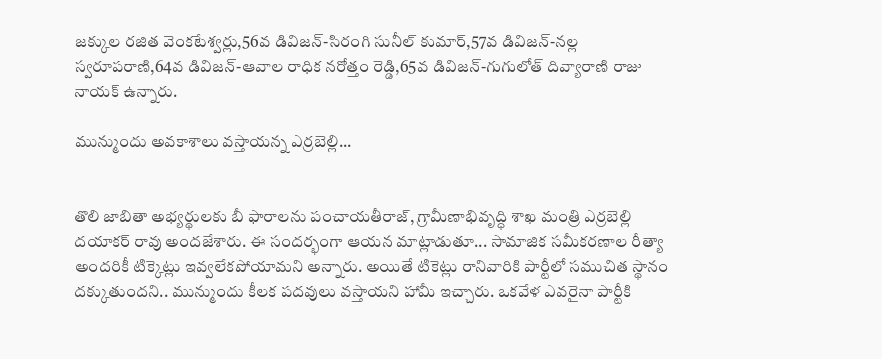జ‌క్కుల ర‌జిత వెంక‌టేశ్వ‌ర్లు,56వ డివిజ‌న్-సిరంగి సునీల్ కుమార్,57వ డివిజ‌న్-న‌ల్ల స్వ‌రూప‌రాణి,64వ డివిజ‌న్-ఆవాల రాధిక న‌రోత్తం రెడ్డి,65వ డివిజ‌న్-గుగులోత్ దివ్యారాణి రాజు నాయ‌క్ ఉన్నారు.

మున్ముందు అవకాశాలు వస్తాయన్న ఎర్రబెల్లి...


తొలి జాబితా అభ్య‌ర్థుల‌కు బీ ఫారాల‌ను పంచాయ‌తీరాజ్‌, గ్రామీణాభివృద్ధి శాఖ మంత్రి ఎర్ర‌బెల్లి ద‌యాక‌ర్ రావు అంద‌జేశారు. ఈ సందర్భంగా ఆయన మాట్లాడుతూ... సామాజిక సమీకరణాల రీత్యా అందరికీ టిక్కెట్లు ఇవ్వలేకపోయామని అన్నారు. అయితే టికెట్లు రానివారికి పార్టీలో సముచిత స్థానం దక్కుతుందని.. మున్ముందు కీలక పదవులు వస్తాయని హామీ ఇచ్చారు. ఒకవేళ ఎవరైనా పార్టీకి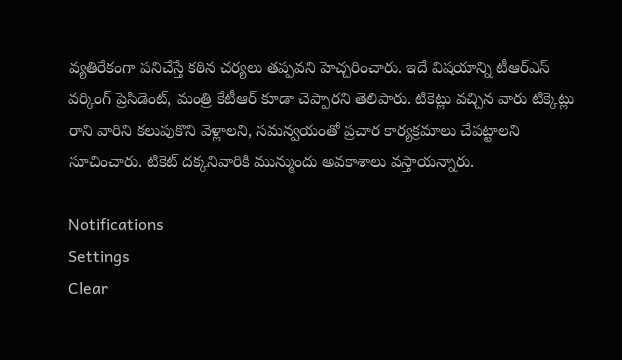వ్యతిరేకంగా పనిచేస్తే కఠిన చర్యలు తప్పవని హెచ్చరించారు. ఇదే విషయాన్ని టీఆర్‌ఎస్ వర్కింగ్ ప్రెసిడెంట్, మంత్రి కేటీఆర్ కూడా చెప్పారని తెలిపారు. టికెట్లు వచ్చిన వారు టిక్కెట్లు రాని వారిని కలుపుకొని వెళ్లాలని, సమన్వయంతో ప్రచార కార్యక్రమాలు చేపట్టాలని సూచించారు. టికెట్ దక్కనివారికి మున్ముందు అవకాశాలు వస్తాయన్నారు.

Notifications
Settings
Clear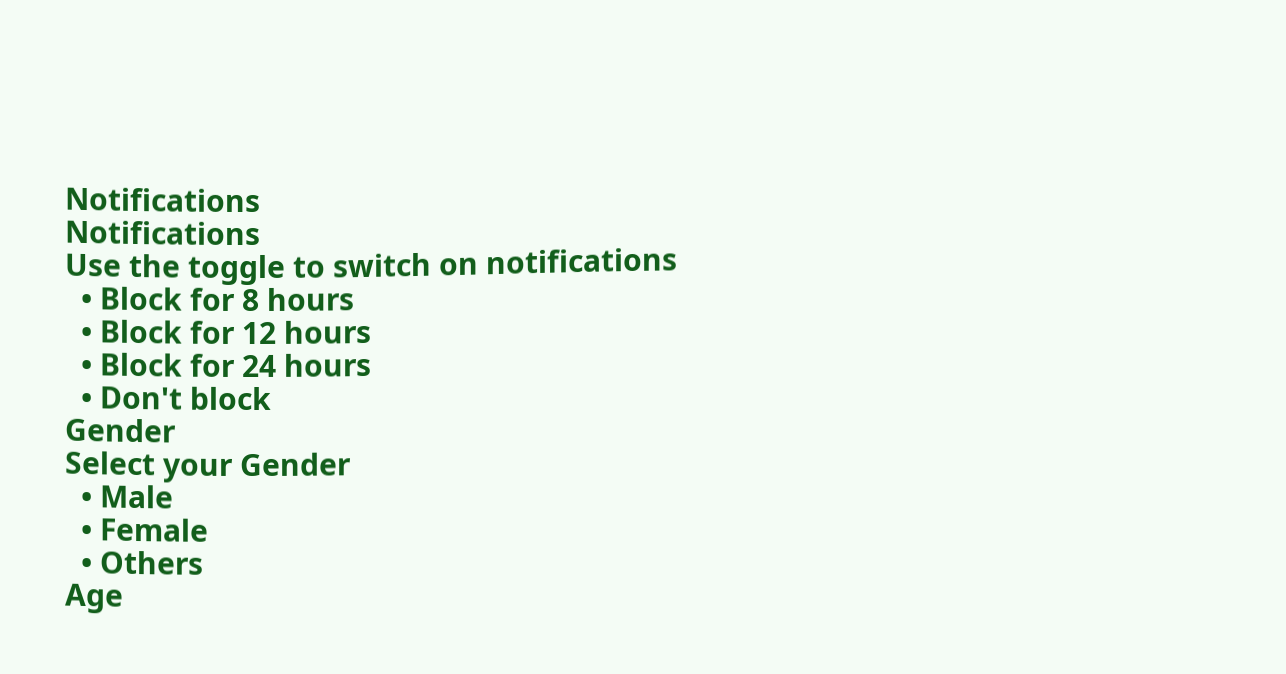Notifications
Notifications
Use the toggle to switch on notifications
  • Block for 8 hours
  • Block for 12 hours
  • Block for 24 hours
  • Don't block
Gender
Select your Gender
  • Male
  • Female
  • Others
Age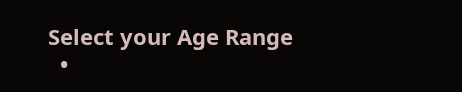Select your Age Range
  •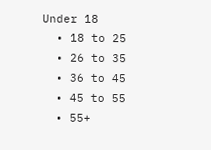Under 18
  • 18 to 25
  • 26 to 35
  • 36 to 45
  • 45 to 55
  • 55+